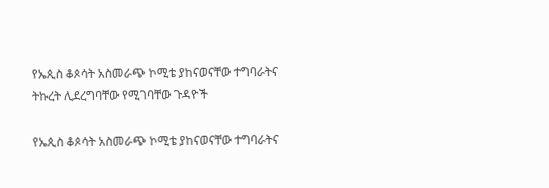የኤጲስ ቆጶሳት አስመራጭ ኮሚቴ ያከናወናቸው ተግባራትና ትኩረት ሊደረግባቸው የሚገባቸው ጉዳዮች

የኤጲስ ቆጶሳት አስመራጭ ኮሚቴ ያከናወናቸው ተግባራትና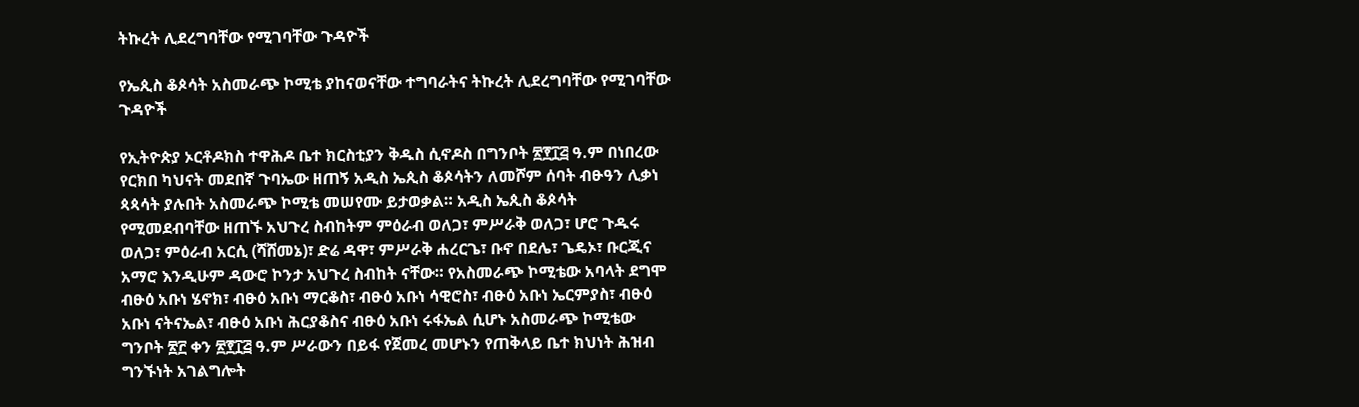ትኩረት ሊደረግባቸው የሚገባቸው ጉዳዮች

የኤጲስ ቆጶሳት አስመራጭ ኮሚቴ ያከናወናቸው ተግባራትና ትኩረት ሊደረግባቸው የሚገባቸው ጉዳዮች

የኢትዮጵያ ኦርቶዶክስ ተዋሕዶ ቤተ ክርስቲያን ቅዱስ ሲኖዶስ በግንቦት ፳፻፲፭ ዓ.ም በነበረው የርክበ ካህናት መደበኛ ጉባኤው ዘጠኝ አዲስ ኤጲስ ቆጶሳትን ለመሾም ሰባት ብፁዓን ሊቃነ ጳጳሳት ያሉበት አስመራጭ ኮሚቴ መሠየሙ ይታወቃል። አዲስ ኤጲስ ቆጶሳት የሚመደብባቸው ዘጠኙ አህጉረ ስብከትም ምዕራብ ወለጋ፣ ምሥራቅ ወለጋ፣ ሆሮ ጉዱሩ ወለጋ፣ ምዕራብ አርሲ (ሻሸመኔ)፣ ድሬ ዳዋ፣ ምሥራቅ ሐረርጌ፣ ቡኖ በደሌ፣ ጌዴኦ፣ ቡርጂና አማሮ እንዲሁም ዳውሮ ኮንታ አህጉረ ስብከት ናቸው። የአስመራጭ ኮሚቴው አባላት ደግሞ ብፁዕ አቡነ ሄኖክ፣ ብፁዕ አቡነ ማርቆስ፣ ብፁዕ አቡነ ሳዊሮስ፣ ብፁዕ አቡነ ኤርምያስ፣ ብፁዕ አቡነ ናትናኤል፣ ብፁዕ አቡነ ሕርያቆስና ብፁዕ አቡነ ሩፋኤል ሲሆኑ አስመራጭ ኮሚቴው ግንቦት ፳፫ ቀን ፳፻፲፭ ዓ.ም ሥራውን በይፋ የጀመረ መሆኑን የጠቅላይ ቤተ ክህነት ሕዝብ ግንኙነት አገልግሎት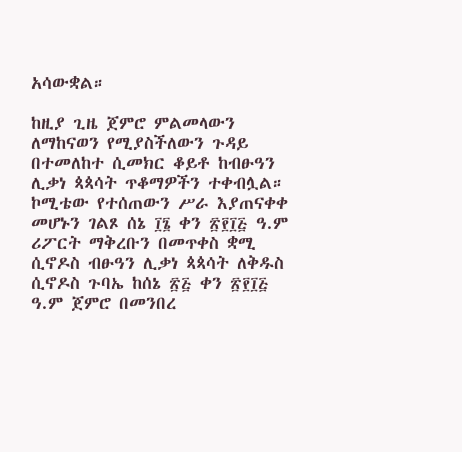አሳውቋል።

ከዚያ ጊዜ ጀምሮ ምልመላውን ለማከናወን የሚያስችለውን ጉዳይ በተመለከተ ሲመክር ቆይቶ ከብፁዓን ሊቃነ ጳጳሳት ጥቆማዎችን ተቀብሏል። ኮሚቴው የተሰጠውን ሥራ እያጠናቀቀ መሆኑን ገልጾ ሰኔ ፲፮ ቀን ፳፻፲፭ ዓ.ም ሪፖርት ማቅረቡን በመጥቀስ ቋሚ ሲኖዶስ ብፁዓን ሊቃነ ጳጳሳት ለቅዱስ ሲኖዶስ ጉባኤ ከሰኔ ፳፭ ቀን ፳፻፲፭ ዓ.ም ጀምሮ በመንበረ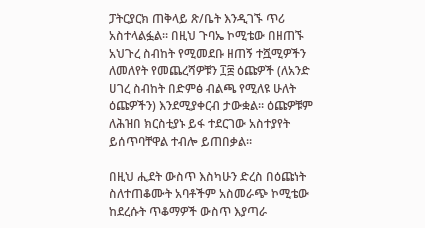ፓትርያርክ ጠቅላይ ጽ/ቤት እንዲገኙ ጥሪ አስተላልፏል። በዚህ ጉባኤ ኮሚቴው በዘጠኙ አህጉረ ስብከት የሚመደቡ ዘጠኝ ተሿሚዎችን ለመለየት የመጨረሻዎቹን ፲፰ ዕጩዎች (ለአንድ ሀገረ ስብከት በድምፅ ብልጫ የሚለዩ ሁለት ዕጩዎችን) እንደሚያቀርብ ታውቋል። ዕጩዎቹም ለሕዝበ ክርስቲያኑ ይፋ ተደርገው አስተያየት ይሰጥባቸዋል ተብሎ ይጠበቃል።

በዚህ ሒደት ውስጥ እስካሁን ድረስ በዕጩነት ስለተጠቆሙት አባቶችም አስመራጭ ኮሚቴው ከደረሱት ጥቆማዎች ውስጥ እያጣራ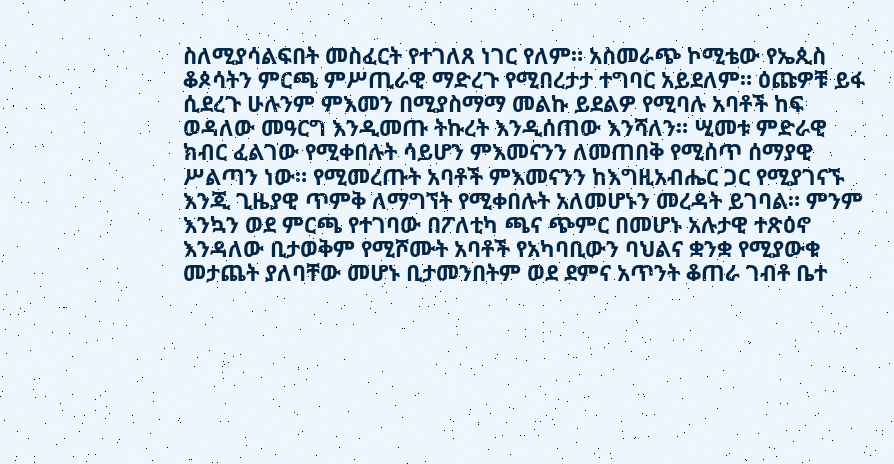ስለሚያሳልፍበት መስፈርት የተገለጸ ነገር የለም። አስመራጭ ኮሚቴው የኤጲስ ቆጶሳትን ምርጫ ምሥጢራዊ ማድረጉ የሚበረታታ ተግባር አይደለም። ዕጩዎቹ ይፋ ሲደረጉ ሁሉንም ምእመን በሚያስማማ መልኩ ይደልዎ የሚባሉ አባቶች ከፍ ወዳለው መዓርግ እንዲመጡ ትኩረት እንዲሰጠው እንሻለን። ሢመቱ ምድራዊ ክብር ፈልገው የሚቀበሉት ሳይሆን ምእመናንን ለመጠበቅ የሚሰጥ ሰማያዊ ሥልጣን ነው። የሚመረጡት አባቶች ምእመናንን ከእግዚአብሔር ጋር የሚያገናኙ እንጂ ጊዜያዊ ጥምቅ ለማግኘት የሚቀበሉት አለመሆኑን መረዳት ይገባል። ምንም እንኳን ወደ ምርጫ የተገባው በፖለቲካ ጫና ጭምር በመሆኑ አሉታዊ ተጽዕኖ እንዳለው ቢታወቅም የሚሾሙት አባቶች የአካባቢውን ባህልና ቋንቋ የሚያውቁ መታጨት ያለባቸው መሆኑ ቢታመንበትም ወደ ደምና አጥንት ቆጠራ ገብቶ ቤተ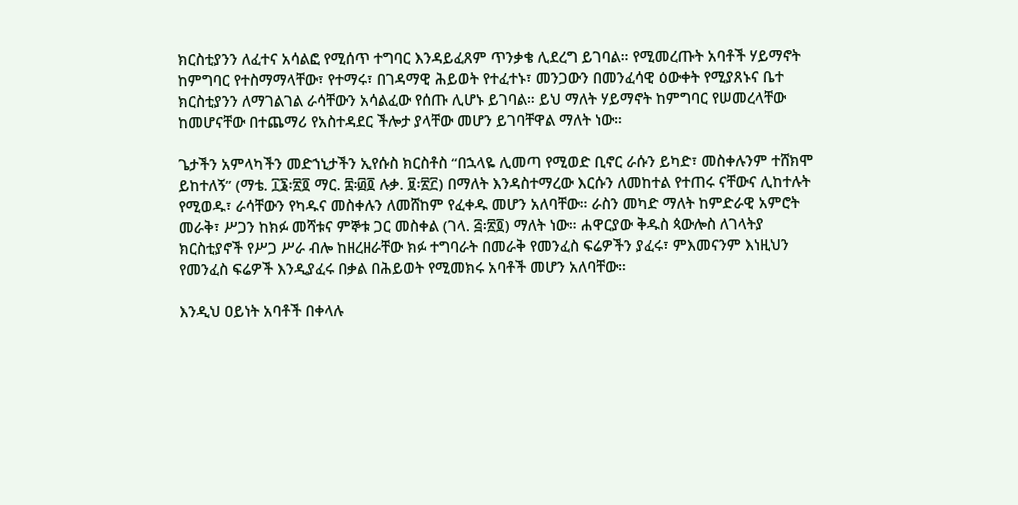ክርስቲያንን ለፈተና አሳልፎ የሚሰጥ ተግባር እንዳይፈጸም ጥንቃቄ ሊደረግ ይገባል። የሚመረጡት አባቶች ሃይማኖት ከምግባር የተስማማላቸው፣ የተማሩ፣ በገዳማዊ ሕይወት የተፈተኑ፣ መንጋውን በመንፈሳዊ ዕውቀት የሚያጸኑና ቤተ ክርስቲያንን ለማገልገል ራሳቸውን አሳልፈው የሰጡ ሊሆኑ ይገባል። ይህ ማለት ሃይማኖት ከምግባር የሠመረላቸው ከመሆናቸው በተጨማሪ የአስተዳደር ችሎታ ያላቸው መሆን ይገባቸዋል ማለት ነው።

ጌታችን አምላካችን መድኀኒታችን ኢየሱስ ክርስቶስ “በኋላዬ ሊመጣ የሚወድ ቢኖር ራሱን ይካድ፣ መስቀሉንም ተሸክሞ ይከተለኝ” (ማቴ. ፲፮፡፳፬ ማር. ፰፡፴፬ ሉቃ. ፱፡፳፫) በማለት እንዳስተማረው እርሱን ለመከተል የተጠሩ ናቸውና ሊከተሉት የሚወዱ፣ ራሳቸውን የካዱና መስቀሉን ለመሸከም የፈቀዱ መሆን አለባቸው። ራስን መካድ ማለት ከምድራዊ አምሮት መራቅ፣ ሥጋን ከክፉ መሻቱና ምኞቱ ጋር መስቀል (ገላ. ፭፡፳፬) ማለት ነው። ሐዋርያው ቅዱስ ጳውሎስ ለገላትያ ክርስቲያኖች የሥጋ ሥራ ብሎ ከዘረዘራቸው ክፉ ተግባራት በመራቅ የመንፈስ ፍሬዎችን ያፈሩ፣ ምእመናንም እነዚህን የመንፈስ ፍሬዎች እንዲያፈሩ በቃል በሕይወት የሚመክሩ አባቶች መሆን አለባቸው።

እንዲህ ዐይነት አባቶች በቀላሉ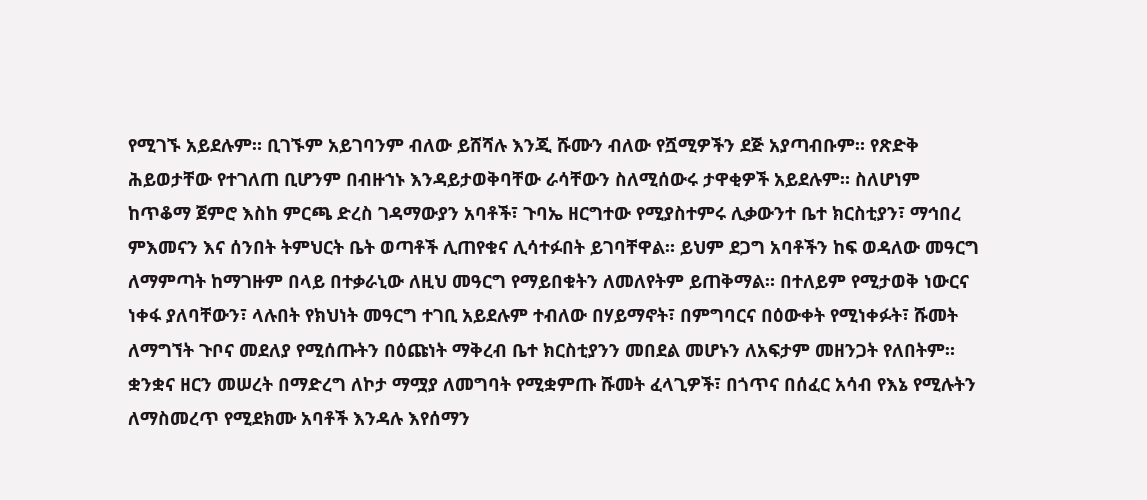የሚገኙ አይደሉም። ቢገኙም አይገባንም ብለው ይሸሻሉ እንጂ ሹሙን ብለው የሿሚዎችን ደጅ አያጣብቡም። የጽድቅ ሕይወታቸው የተገለጠ ቢሆንም በብዙኀኑ እንዳይታወቅባቸው ራሳቸውን ስለሚሰውሩ ታዋቂዎች አይደሉም። ስለሆነም ከጥቆማ ጀምሮ እስከ ምርጫ ድረስ ገዳማውያን አባቶች፣ ጉባኤ ዘርግተው የሚያስተምሩ ሊቃውንተ ቤተ ክርስቲያን፣ ማኅበረ ምእመናን እና ሰንበት ትምህርት ቤት ወጣቶች ሊጠየቁና ሊሳተፉበት ይገባቸዋል። ይህም ደጋግ አባቶችን ከፍ ወዳለው መዓርግ ለማምጣት ከማገዙም በላይ በተቃራኒው ለዚህ መዓርግ የማይበቁትን ለመለየትም ይጠቅማል። በተለይም የሚታወቅ ነውርና ነቀፋ ያለባቸውን፣ ላሉበት የክህነት መዓርግ ተገቢ አይደሉም ተብለው በሃይማኖት፣ በምግባርና በዕውቀት የሚነቀፉት፣ ሹመት ለማግኘት ጉቦና መደለያ የሚሰጡትን በዕጩነት ማቅረብ ቤተ ክርስቲያንን መበደል መሆኑን ለአፍታም መዘንጋት የለበትም። ቋንቋና ዘርን መሠረት በማድረግ ለኮታ ማሟያ ለመግባት የሚቋምጡ ሹመት ፈላጊዎች፣ በጎጥና በሰፈር አሳብ የእኔ የሚሉትን ለማስመረጥ የሚደክሙ አባቶች እንዳሉ እየሰማን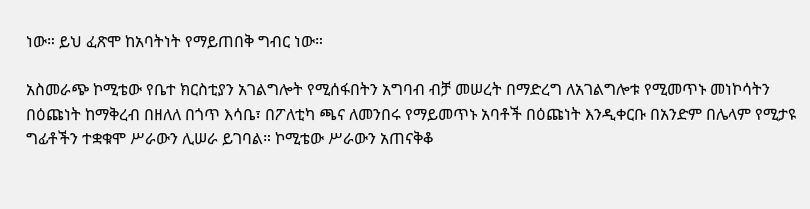ነው። ይህ ፈጽሞ ከአባትነት የማይጠበቅ ግብር ነው።

አስመራጭ ኮሚቴው የቤተ ክርስቲያን አገልግሎት የሚሰፋበትን አግባብ ብቻ መሠረት በማድረግ ለአገልግሎቱ የሚመጥኑ መነኮሳትን በዕጩነት ከማቅረብ በዘለለ በጎጥ እሳቤ፣ በፖለቲካ ጫና ለመንበሩ የማይመጥኑ አባቶች በዕጩነት እንዲቀርቡ በአንድም በሌላም የሚታዩ ግፊቶችን ተቋቁሞ ሥራውን ሊሠራ ይገባል። ኮሚቴው ሥራውን አጠናቅቆ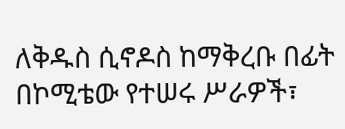ለቅዱስ ሲኖዶስ ከማቅረቡ በፊት በኮሚቴው የተሠሩ ሥራዎች፣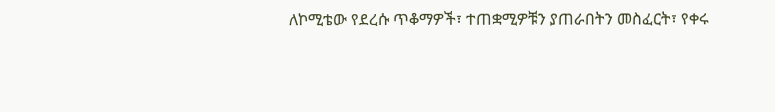ለኮሚቴው የደረሱ ጥቆማዎች፣ ተጠቋሚዎቹን ያጠራበትን መስፈርት፣ የቀሩ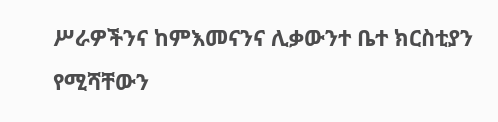ሥራዎችንና ከምእመናንና ሊቃውንተ ቤተ ክርስቲያን የሚሻቸውን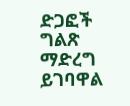ድጋፎች ግልጽ ማድረግ ይገባዋል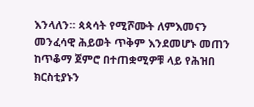እንላለን። ጳጳሳት የሚሾሙት ለምእመናን መንፈሳዊ ሕይወት ጥቅም እንደመሆኑ መጠን ከጥቆማ ጀምሮ በተጠቋሚዎቹ ላይ የሕዝበ ክርስቲያኑን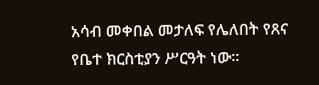አሳብ መቀበል መታለፍ የሌለበት የጸና የቤተ ክርስቲያን ሥርዓት ነው።